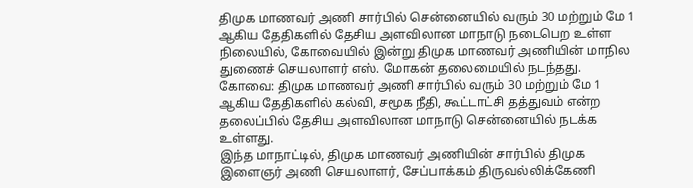திமுக மாணவர் அணி சார்பில் சென்னையில் வரும் 30 மற்றும் மே 1 ஆகிய தேதிகளில் தேசிய அளவிலான மாநாடு நடைபெற உள்ள நிலையில், கோவையில் இன்று திமுக மாணவர் அணியின் மாநில துணைச் செயலாளர் எஸ். மோகன் தலைமையில் நடந்தது.
கோவை: திமுக மாணவர் அணி சார்பில் வரும் 30 மற்றும் மே 1 ஆகிய தேதிகளில் கல்வி, சமூக நீதி, கூட்டாட்சி தத்துவம் என்ற தலைப்பில் தேசிய அளவிலான மாநாடு சென்னையில் நடக்க உள்ளது.
இந்த மாநாட்டில், திமுக மாணவர் அணியின் சார்பில் திமுக இளைஞர் அணி செயலாளர், சேப்பாக்கம் திருவல்லிக்கேணி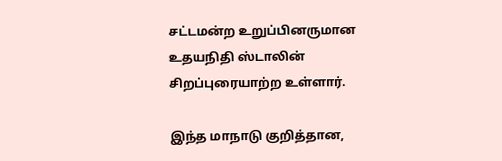சட்டமன்ற உறுப்பினருமான உதயநிதி ஸ்டாலின் சிறப்புரையாற்ற உள்ளார்.

இந்த மாநாடு குறித்தான,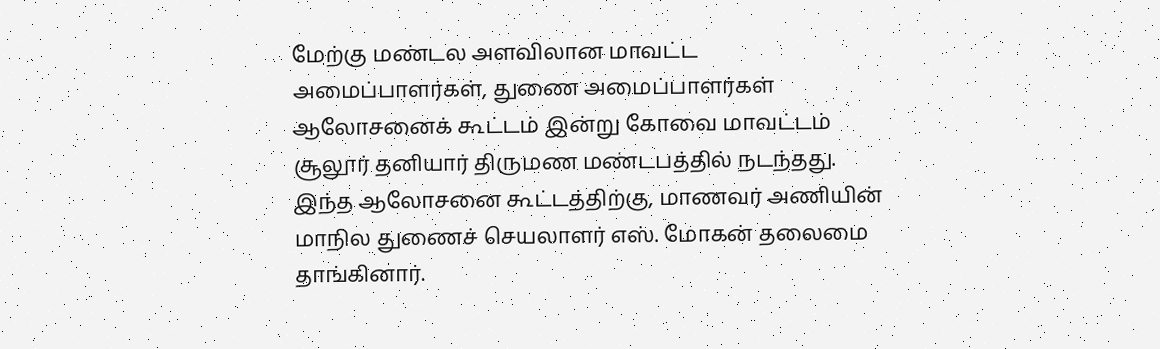மேற்கு மண்டல அளவிலான மாவட்ட அமைப்பாளர்கள், துணை அமைப்பாளர்கள் ஆலோசனைக் கூட்டம் இன்று கோவை மாவட்டம் சூலூர் தனியார் திருமண மண்டபத்தில் நடந்தது. இந்த ஆலோசனை கூட்டத்திற்கு, மாணவர் அணியின் மாநில துணைச் செயலாளர் எஸ். மோகன் தலைமை தாங்கினார்.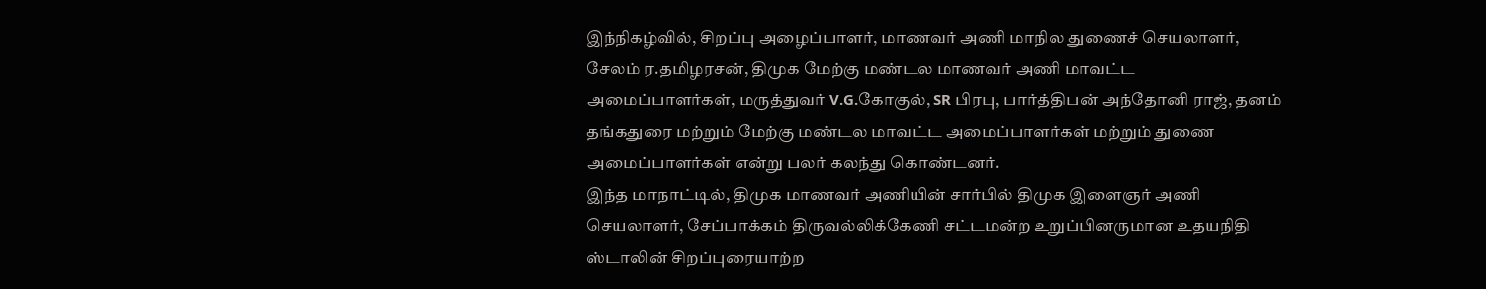இந்நிகழ்வில், சிறப்பு அழைப்பாளர், மாணவர் அணி மாநில துணைச் செயலாளர், சேலம் ர.தமிழரசன், திமுக மேற்கு மண்டல மாணவர் அணி மாவட்ட அமைப்பாளர்கள், மருத்துவர் V.G.கோகுல், SR பிரபு, பார்த்திபன் அந்தோனி ராஜ், தனம் தங்கதுரை மற்றும் மேற்கு மண்டல மாவட்ட அமைப்பாளர்கள் மற்றும் துணை அமைப்பாளர்கள் என்று பலர் கலந்து கொண்டனர்.
இந்த மாநாட்டில், திமுக மாணவர் அணியின் சார்பில் திமுக இளைஞர் அணி செயலாளர், சேப்பாக்கம் திருவல்லிக்கேணி சட்டமன்ற உறுப்பினருமான உதயநிதி ஸ்டாலின் சிறப்புரையாற்ற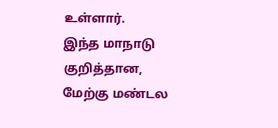உள்ளார்.
இந்த மாநாடு குறித்தான, மேற்கு மண்டல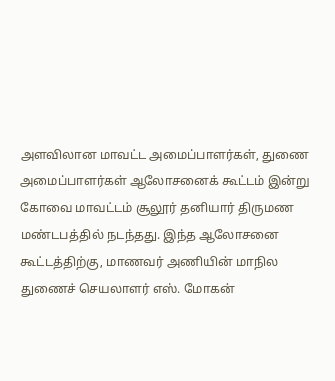அளவிலான மாவட்ட அமைப்பாளர்கள், துணை அமைப்பாளர்கள் ஆலோசனைக் கூட்டம் இன்று கோவை மாவட்டம் சூலூர் தனியார் திருமண மண்டபத்தில் நடந்தது. இந்த ஆலோசனை கூட்டத்திற்கு, மாணவர் அணியின் மாநில துணைச் செயலாளர் எஸ். மோகன்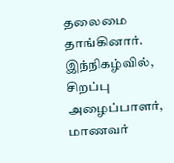தலைமை தாங்கினார்.
இந்நிகழ்வில், சிறப்பு அழைப்பாளர், மாணவர்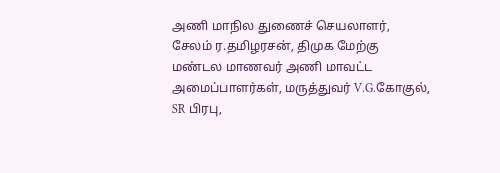அணி மாநில துணைச் செயலாளர், சேலம் ர.தமிழரசன், திமுக மேற்கு மண்டல மாணவர் அணி மாவட்ட அமைப்பாளர்கள், மருத்துவர் V.G.கோகுல், SR பிரபு,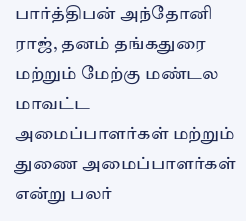பார்த்திபன் அந்தோனி ராஜ், தனம் தங்கதுரை மற்றும் மேற்கு மண்டல மாவட்ட அமைப்பாளர்கள் மற்றும் துணை அமைப்பாளர்கள் என்று பலர்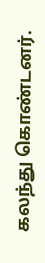கலந்து கொண்டனர்.